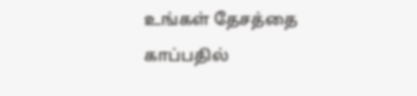உங்கள் தேசத்தை காப்பதில்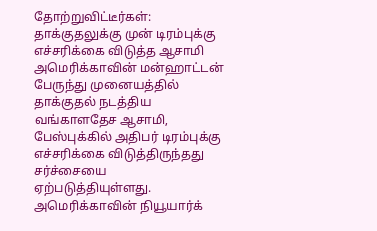தோற்றுவிட்டீர்கள்: தாக்குதலுக்கு முன் டிரம்புக்கு எச்சரிக்கை விடுத்த ஆசாமி
அமெரிக்காவின் மன்ஹாட்டன் பேருந்து முனையத்தில் தாக்குதல் நடத்திய வங்காளதேச ஆசாமி, பேஸ்புக்கில் அதிபர் டிரம்புக்கு எச்சரிக்கை விடுத்திருந்தது சர்ச்சையை ஏற்படுத்தியுள்ளது. அமெரிக்காவின் நியூயார்க்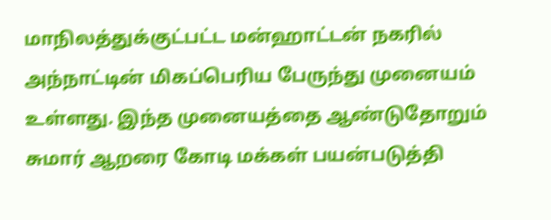மாநிலத்துக்குட்பட்ட மன்ஹாட்டன் நகரில் அந்நாட்டின் மிகப்பெரிய பேருந்து முனையம் உள்ளது. இந்த முனையத்தை ஆண்டுதோறும் சுமார் ஆறரை கோடி மக்கள் பயன்படுத்தி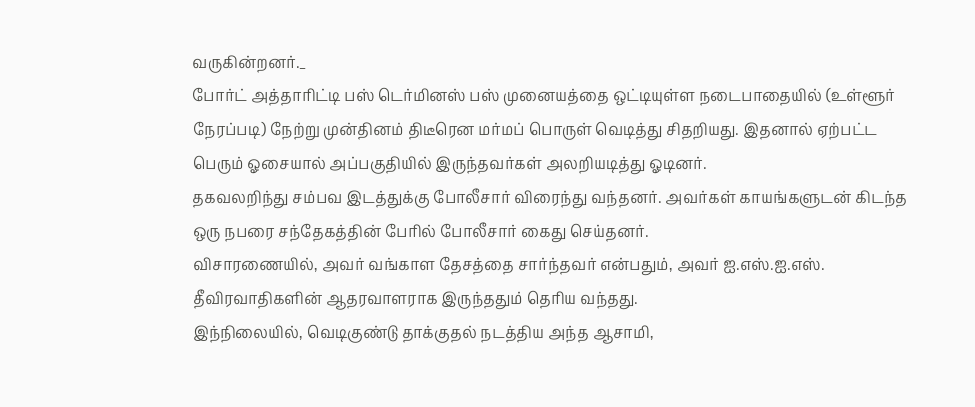வருகின்றனர்._
போர்ட் அத்தாரிட்டி பஸ் டெர்மினஸ் பஸ் முனையத்தை ஒட்டியுள்ள நடைபாதையில் (உள்ளூர் நேரப்படி) நேற்று முன்தினம் திடீரென மர்மப் பொருள் வெடித்து சிதறியது. இதனால் ஏற்பட்ட பெரும் ஓசையால் அப்பகுதியில் இருந்தவர்கள் அலறியடித்து ஓடினர்.
தகவலறிந்து சம்பவ இடத்துக்கு போலீசார் விரைந்து வந்தனர். அவர்கள் காயங்களுடன் கிடந்த ஒரு நபரை சந்தேகத்தின் பேரில் போலீசார் கைது செய்தனர்.
விசாரணையில், அவர் வங்காள தேசத்தை சார்ந்தவர் என்பதும், அவர் ஐ.எஸ்.ஐ.எஸ். தீவிரவாதிகளின் ஆதரவாளராக இருந்ததும் தெரிய வந்தது.
இந்நிலையில், வெடிகுண்டு தாக்குதல் நடத்திய அந்த ஆசாமி,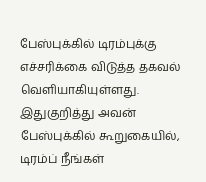பேஸ்புக்கில் டிரம்புக்கு எச்சரிக்கை விடுத்த தகவல் வெளியாகியுள்ளது.
இதுகுறித்து அவன் பேஸ்புக்கில் கூறுகையில், டிரம்ப் நீங்கள்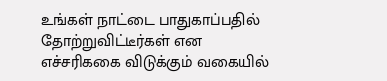உங்கள் நாட்டை பாதுகாப்பதில் தோற்றுவிட்டீர்கள் என எச்சரிககை விடுக்கும் வகையில்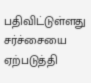பதிவிட்டுள்ளது சர்ச்சையை ஏற்படுத்தி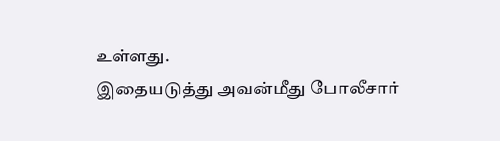உள்ளது.
இதையடுத்து அவன்மீது போலீசார்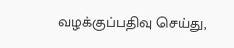வழக்குப்பதிவு செய்து,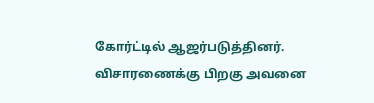கோர்ட்டில் ஆஜர்படுத்தினர். விசாரணைக்கு பிறகு அவனை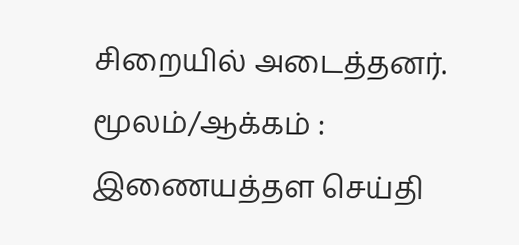சிறையில் அடைத்தனர்.
மூலம்/ஆக்கம் : இணையத்தள செய்தி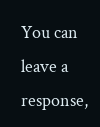You can leave a response,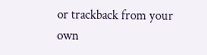or trackback from your own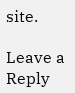site.

Leave a Reply